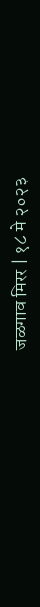जळगाव मिरर | १८ मे २०२३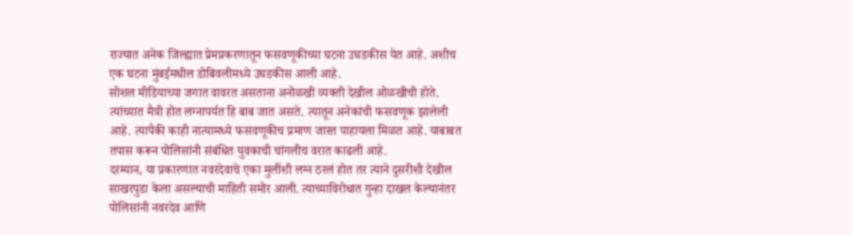राज्यात अनेक जिल्ह्यात प्रेमप्रकरणातून फसवणूकीच्या घटना उघडकीस येत आहे. अशीच एक घटना मुंबईमधील डोबिवलीमध्ये उघडकीस आली आहे.
सोशल मीडियाच्या जगात वावरत असताना अनोळखी व्यक्ती देखील ओळखीची होते. त्यांच्यात मैत्री होत लग्नापर्यत हि बाब जात असते. त्यातून अनेकांची फसवणूक झालेली आहे. त्यापैकी काही नात्यामध्ये फसवणूकीच प्रमाण जास्त पाहायला मिळत आहे. याबाबत तपास करून पोलिसांनी संबंधित युवकाची चांगलीच वरात काढली आहे.
दरम्यान, या प्रकारणात नवरदेवाचे एका मुलींशी लग्न ठरलं होत तर त्याने दुसरीशी देखील साखरपुडा केला असल्याची माहिती समोर आली. त्याच्याविरोधात गुन्हा दाखल केल्यानंतर पोलिसांनी नवरदेव आणि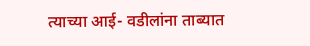त्याच्या आई- वडीलांना ताब्यात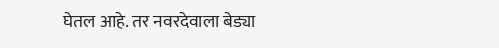घेतल आहे. तर नवरदेवाला बेड्या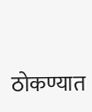ठोकण्यात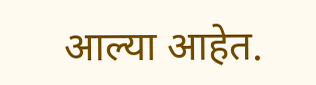आल्या आहेत.